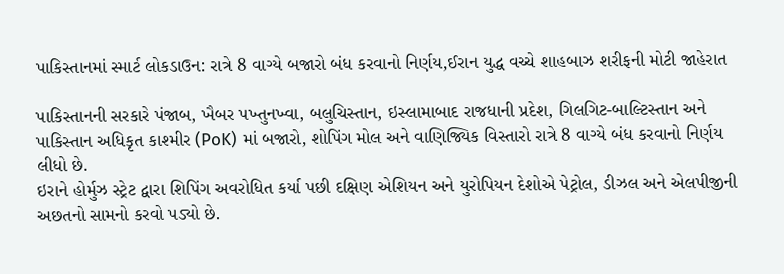પાકિસ્તાનમાં સ્માર્ટ લોકડાઉન: રાત્રે 8 વાગ્યે બજારો બંધ કરવાનો નિર્ણય,ઈરાન યુદ્ધ વચ્ચે શાહબાઝ શરીફની મોટી જાહેરાત

પાકિસ્તાનની સરકારે પંજાબ, ખૈબર પખ્તુનખ્વા, બલુચિસ્તાન, ઇસ્લામાબાદ રાજધાની પ્રદેશ, ગિલગિટ-બાલ્ટિસ્તાન અને પાકિસ્તાન અધિકૃત કાશ્મીર (PoK) માં બજારો, શોપિંગ મોલ અને વાણિજ્યિક વિસ્તારો રાત્રે 8 વાગ્યે બંધ કરવાનો નિર્ણય લીધો છે.
ઇરાને હોર્મુઝ સ્ટ્રેટ દ્વારા શિપિંગ અવરોધિત કર્યા પછી દક્ષિણ એશિયન અને યુરોપિયન દેશોએ પેટ્રોલ, ડીઝલ અને એલપીજીની અછતનો સામનો કરવો પડ્યો છે.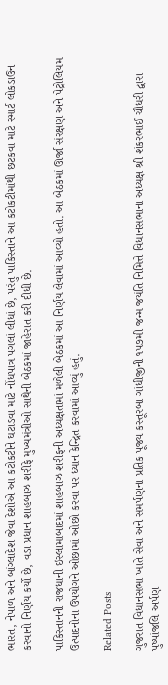ભારત, નેપાળ અને બાંગ્લાદેશ જેવા દેશોએ આ કટોકટીને ઘટાડવા માટે નોંધપાત્ર પગલાં લીધાં છે, પરંતુ પાકિસ્તાને આ કટોકટીમાંથી છટકવા માટે સ્માર્ટ લોકડાઉન કરવાનો નિર્ણય કર્યો છે, વડા પ્રધાન શાહબાઝ શરીફે મુખ્યમંત્રીઓ સાથેની બેઠકમાં જાહેરાત કરી દીધી છે.

પાકિસ્તાનની રાજધાની ઇસ્લામાબાદમાં શાહબાઝ શરીફની અધ્યક્ષતામાં મળેલી બેઠકમાં આ નિર્ણય લેવામાં આવ્યો હતો. આ બેઠકમાં ઊર્જા સંરક્ષણ અને પેટ્રોલિયમ ઉત્પાદનોના ઉપયોગને ઓછામાં ઓછો કરવા પર ધ્યાન કેન્દ્રિત કરવામાં આવ્યું હતું.

Related Posts

ગુજરાત વિધાનસભા ખાતે સેવા અને સમર્પણના પ્રતિક પૂજ્ય કસ્તૂરબા ગાંધીજીની ૧૫૭મી જન્મ જયંતિ નિમિત્તે વિધાનસભાના અધ્યક્ષ શ્રી શંકરભાઈ ચૌધરી દ્વારા પુષ્પાંજલિ અર્પણ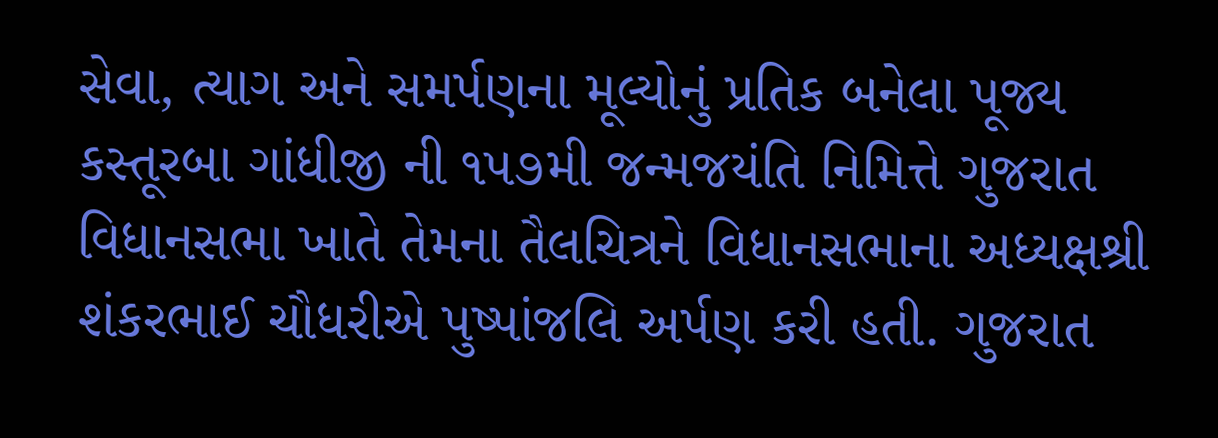સેવા, ત્યાગ અને સમર્પણના મૂલ્યોનું પ્રતિક બનેલા પૂજ્ય કસ્તૂરબા ગાંધીજી ની ૧૫૭મી જન્મજયંતિ નિમિત્તે ગુજરાત વિધાનસભા ખાતે તેમના તૈલચિત્રને વિધાનસભાના અધ્યક્ષશ્રી શંકરભાઈ ચૌધરીએ પુષ્પાંજલિ અર્પણ કરી હતી. ગુજરાત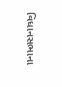વિધાનસભાના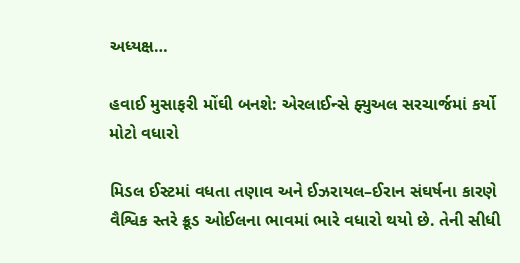અધ્યક્ષ…

હવાઈ મુસાફરી મોંઘી બનશે: એરલાઈન્સે ફ્યુઅલ સરચાર્જમાં કર્યો મોટો વધારો

મિડલ ઈસ્ટમાં વધતા તણાવ અને ઈઝરાયલ–ઈરાન સંઘર્ષના કારણે વૈશ્વિક સ્તરે ક્રૂડ ઓઈલના ભાવમાં ભારે વધારો થયો છે. તેની સીધી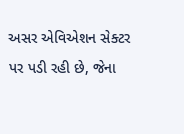અસર એવિએશન સેક્ટર પર પડી રહી છે, જેના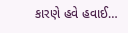કારણે હવે હવાઈ…